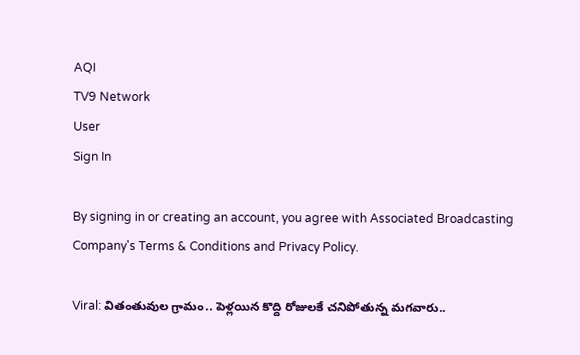AQI
TV9 Network
User
Sign In

By signing in or creating an account, you agree with Associated Broadcasting Company's Terms & Conditions and Privacy Policy.

Viral: వితంతువుల గ్రామం.. పెళ్లయిన కొద్ది రోజులకే చనిపోతున్న మగవారు..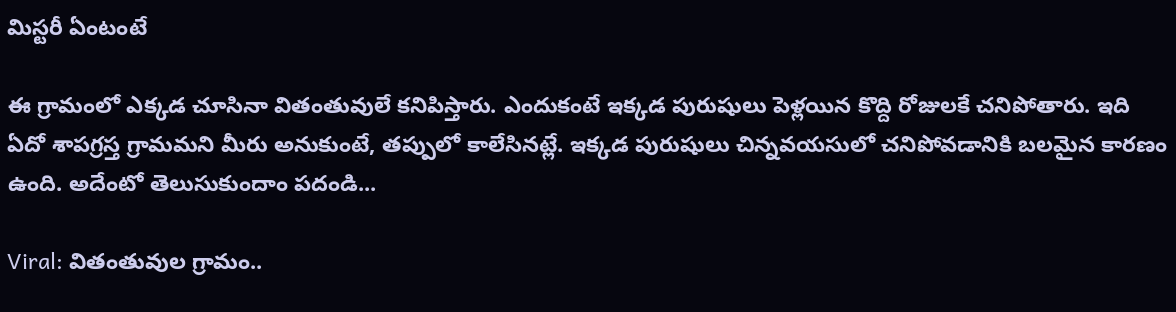మిస్టరీ ఏంటంటే

ఈ గ్రామంలో ఎక్కడ చూసినా వితంతువులే కనిపిస్తారు. ఎందుకంటే ఇక్కడ పురుషులు పెళ్లయిన కొద్ది రోజులకే చనిపోతారు. ఇది ఏదో శాపగ్రస్త గ్రామమని మీరు అనుకుంటే, తప్పులో కాలేసినట్లే. ఇక్కడ పురుషులు చిన్నవయసులో చనిపోవడానికి బలమైన కారణం ఉంది. అదేంటో తెలుసుకుందాం పదండి...

Viral: వితంతువుల గ్రామం..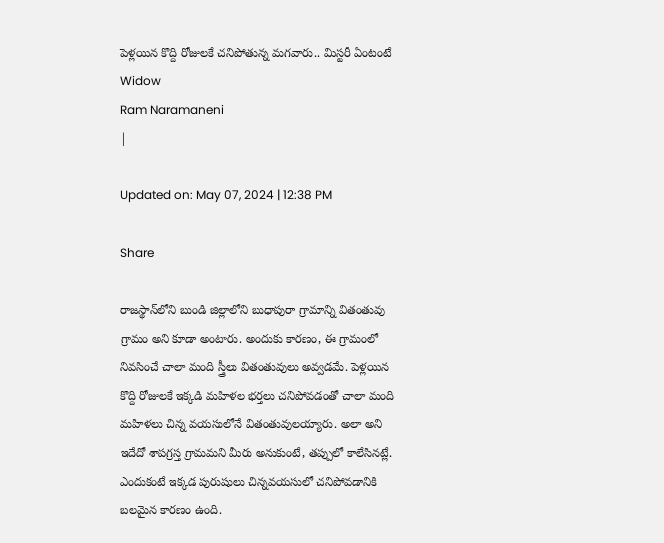పెళ్లయిన కొద్ది రోజులకే చనిపోతున్న మగవారు.. మిస్టరీ ఏంటంటే
Widow
Ram Naramaneni
|

Updated on: May 07, 2024 | 12:38 PM

Share

రాజస్థాన్‌లోని బుండి జిల్లాలోని బుధాపురా గ్రామాన్ని వితంతువు గ్రామం అని కూడా అంటారు. అందుకు కారణం, ఈ గ్రామంలో నివసించే చాలా మంది స్త్రీలు వితంతువులు అవ్వడమే. పెళ్లయిన కొద్ది రోజులకే ఇక్కడి మహిళల భర్తలు చనిపోవడంతో చాలా మంది మహిళలు చిన్న వయసులోనే వితంతువులయ్యారు. అలా అని ఇదేదో శాపగ్రస్త గ్రామమని మీరు అనుకుంటే, తప్పులో కాలేసినట్లే. ఎందుకంటే ఇక్కడ పురుషులు చిన్నవయసులో చనిపోవడానికి బలమైన కారణం ఉంది.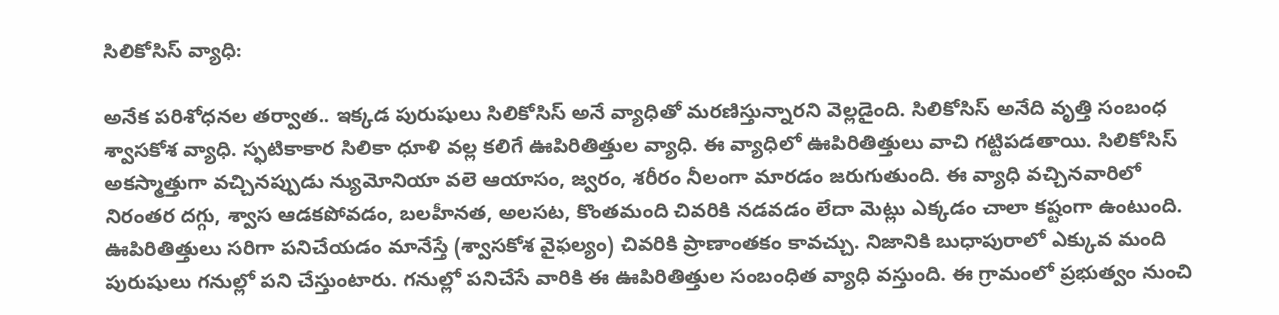సిలికోసిస్ వ్యాధి:

అనేక పరిశోధనల తర్వాత.. ఇక్కడ పురుషులు సిలికోసిస్ అనే వ్యాధితో మరణిస్తున్నారని వెల్లడైంది. సిలికోసిస్ అనేది వృత్తి సంబంధ శ్వాసకోశ వ్యాధి. స్ఫటికాకార సిలికా ధూళి వల్ల కలిగే ఊపిరితిత్తుల వ్యాధి. ఈ వ్యాధిలో ఊపిరితిత్తులు వాచి గట్టిపడతాయి. సిలికోసిస్ అకస్మాత్తుగా వచ్చినప్పుడు న్యుమోనియా వలె ఆయాసం, జ్వరం, శరీరం నీలంగా మారడం జరుగుతుంది. ఈ వ్యాధి వచ్చినవారిలో నిరంతర దగ్గు, శ్వాస ఆడకపోవడం, బలహీనత, అలసట, కొంతమంది చివరికి నడవడం లేదా మెట్లు ఎక్కడం చాలా కష్టంగా ఉంటుంది. ఊపిరితిత్తులు సరిగా పనిచేయడం మానేస్తే (శ్వాసకోశ వైఫల్యం) చివరికి ప్రాణాంతకం కావచ్చు. నిజానికి బుధాపురాలో ఎక్కువ మంది పురుషులు గనుల్లో పని చేస్తుంటారు. గనుల్లో పనిచేసే వారికి ఈ ఊపిరితిత్తుల సంబంధిత వ్యాధి వస్తుంది. ఈ గ్రామంలో ప్రభుత్వం నుంచి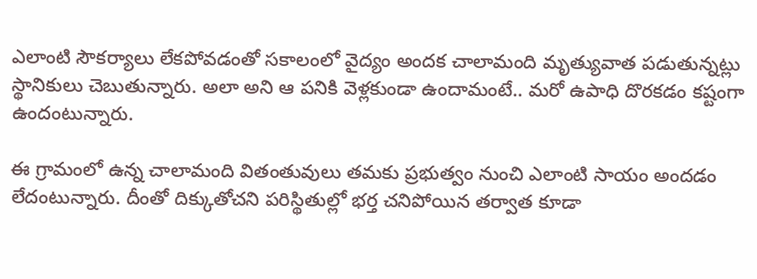ఎలాంటి సౌకర్యాలు లేకపోవడంతో సకాలంలో వైద్యం అందక చాలామంది మృత్యువాత పడుతున్నట్లు స్థానికులు చెబుతున్నారు. అలా అని ఆ పనికి వెళ్లకుండా ఉందామంటే.. మరో ఉపాధి దొరకడం కష్టంగా ఉందంటున్నారు.

ఈ గ్రామంలో ఉన్న చాలామంది వితంతువులు తమకు ప్రభుత్వం నుంచి ఎలాంటి సాయం అందడం లేదంటున్నారు. దీంతో దిక్కుతోచని పరిస్థితుల్లో భర్త చనిపోయిన తర్వాత కూడా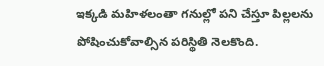ఇక్కడి మహిళలంతా గనుల్లో పని చేస్తూ పిల్లలను పోషించుకోవాల్సిన పరిస్థితి నెలకొంది.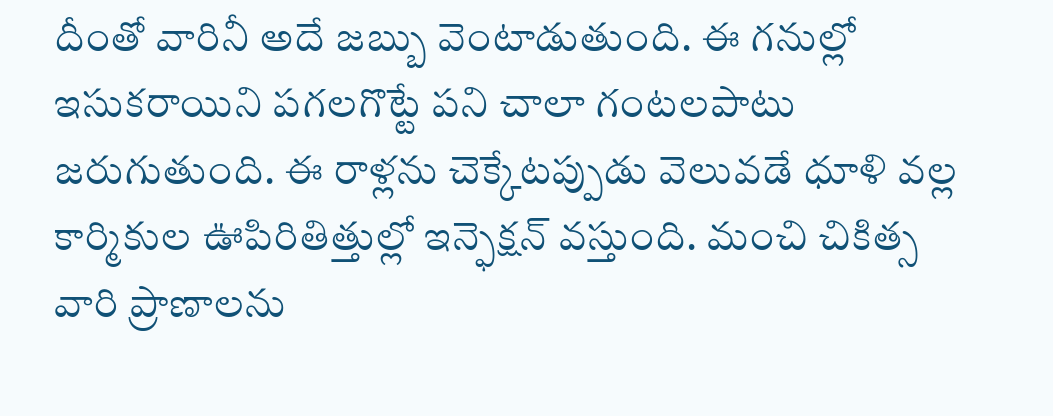దీంతో వారినీ అదే జబ్బు వెంటాడుతుంది. ఈ గనుల్లో ఇసుకరాయిని పగలగొట్టే పని చాలా గంటలపాటు జరుగుతుంది. ఈ రాళ్లను చెక్కేటప్పుడు వెలువడే ధూళి వల్ల కార్మికుల ఊపిరితిత్తుల్లో ఇన్ఫెక్షన్ వస్తుంది. మంచి చికిత్స వారి ప్రాణాలను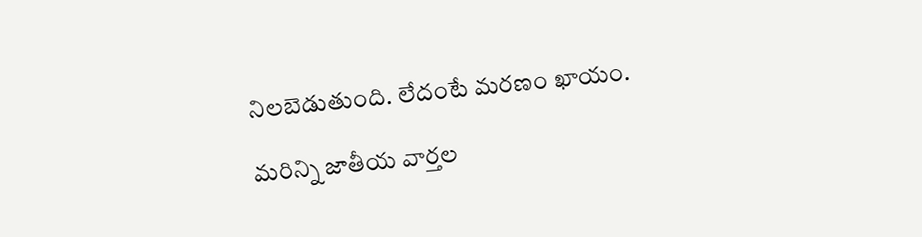నిలబెడుతుంది. లేదంటే మరణం ఖాయం.

మరిన్ని జాతీయ వార్తల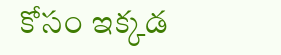కోసం ఇక్కడ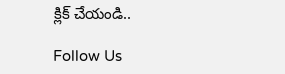క్లిక్ చేయండి..

Follow Us